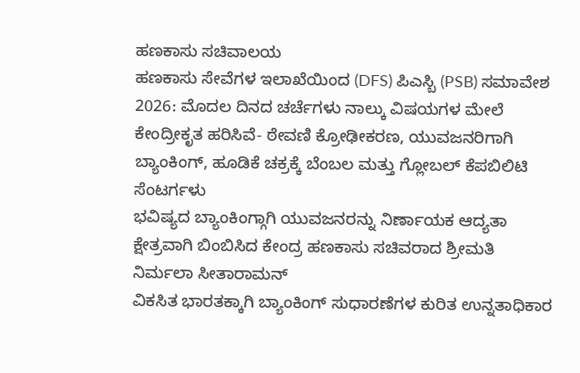ಹಣಕಾಸು ಸಚಿವಾಲಯ
ಹಣಕಾಸು ಸೇವೆಗಳ ಇಲಾಖೆಯಿಂದ (DFS) ಪಿಎಸ್ಬಿ (PSB) ಸಮಾವೇಶ 2026: ಮೊದಲ ದಿನದ ಚರ್ಚೆಗಳು ನಾಲ್ಕು ವಿಷಯಗಳ ಮೇಲೆ ಕೇಂದ್ರೀಕೃತ ಹರಿಸಿವೆ- ಠೇವಣಿ ಕ್ರೋಢೀಕರಣ, ಯುವಜನರಿಗಾಗಿ ಬ್ಯಾಂಕಿಂಗ್, ಹೂಡಿಕೆ ಚಕ್ರಕ್ಕೆ ಬೆಂಬಲ ಮತ್ತು ಗ್ಲೋಬಲ್ ಕೆಪಬಿಲಿಟಿ ಸೆಂಟರ್ಗಳು
ಭವಿಷ್ಯದ ಬ್ಯಾಂಕಿಂಗ್ಗಾಗಿ ಯುವಜನರನ್ನು ನಿರ್ಣಾಯಕ ಆದ್ಯತಾ ಕ್ಷೇತ್ರವಾಗಿ ಬಿಂಬಿಸಿದ ಕೇಂದ್ರ ಹಣಕಾಸು ಸಚಿವರಾದ ಶ್ರೀಮತಿ ನಿರ್ಮಲಾ ಸೀತಾರಾಮನ್
ವಿಕಸಿತ ಭಾರತಕ್ಕಾಗಿ ಬ್ಯಾಂಕಿಂಗ್ ಸುಧಾರಣೆಗಳ ಕುರಿತ ಉನ್ನತಾಧಿಕಾರ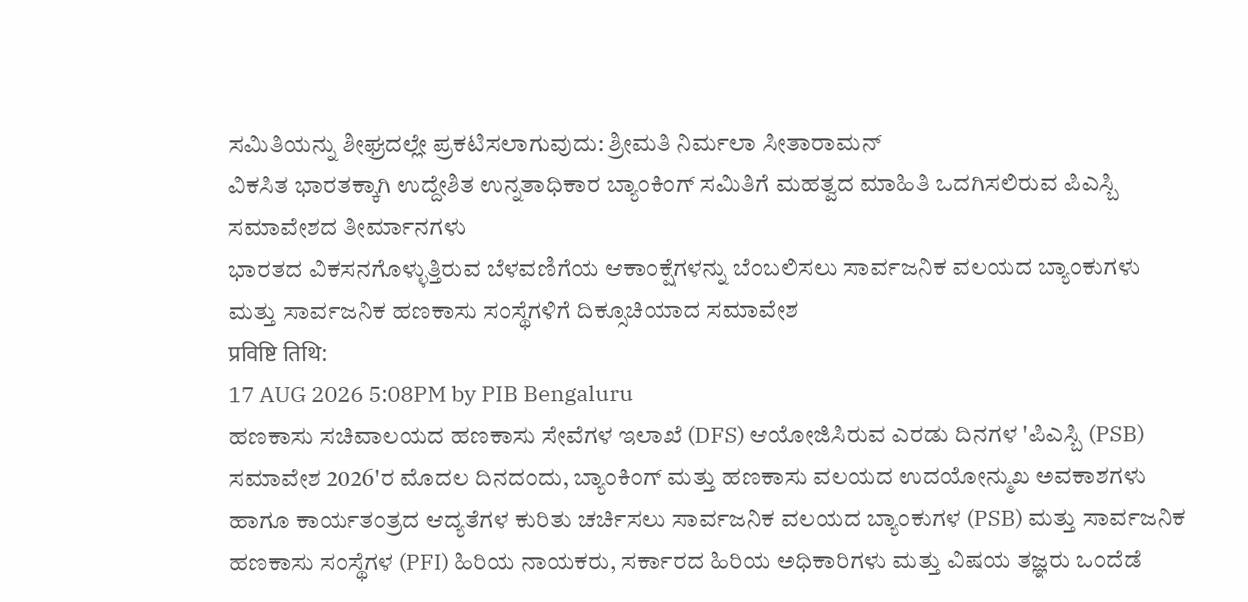ಸಮಿತಿಯನ್ನು ಶೀಘ್ರದಲ್ಲೇ ಪ್ರಕಟಿಸಲಾಗುವುದು: ಶ್ರೀಮತಿ ನಿರ್ಮಲಾ ಸೀತಾರಾಮನ್
ವಿಕಸಿತ ಭಾರತಕ್ಕಾಗಿ ಉದ್ದೇಶಿತ ಉನ್ನತಾಧಿಕಾರ ಬ್ಯಾಂಕಿಂಗ್ ಸಮಿತಿಗೆ ಮಹತ್ವದ ಮಾಹಿತಿ ಒದಗಿಸಲಿರುವ ಪಿಎಸ್ಬಿ ಸಮಾವೇಶದ ತೀರ್ಮಾನಗಳು
ಭಾರತದ ವಿಕಸನಗೊಳ್ಳುತ್ತಿರುವ ಬೆಳವಣಿಗೆಯ ಆಕಾಂಕ್ಷೆಗಳನ್ನು ಬೆಂಬಲಿಸಲು ಸಾರ್ವಜನಿಕ ವಲಯದ ಬ್ಯಾಂಕುಗಳು ಮತ್ತು ಸಾರ್ವಜನಿಕ ಹಣಕಾಸು ಸಂಸ್ಥೆಗಳಿಗೆ ದಿಕ್ಸೂಚಿಯಾದ ಸಮಾವೇಶ
प्रविष्टि तिथि:
17 AUG 2026 5:08PM by PIB Bengaluru
ಹಣಕಾಸು ಸಚಿವಾಲಯದ ಹಣಕಾಸು ಸೇವೆಗಳ ಇಲಾಖೆ (DFS) ಆಯೋಜಿಸಿರುವ ಎರಡು ದಿನಗಳ 'ಪಿಎಸ್ಬಿ (PSB) ಸಮಾವೇಶ 2026'ರ ಮೊದಲ ದಿನದಂದು, ಬ್ಯಾಂಕಿಂಗ್ ಮತ್ತು ಹಣಕಾಸು ವಲಯದ ಉದಯೋನ್ಮುಖ ಅವಕಾಶಗಳು ಹಾಗೂ ಕಾರ್ಯತಂತ್ರದ ಆದ್ಯತೆಗಳ ಕುರಿತು ಚರ್ಚಿಸಲು ಸಾರ್ವಜನಿಕ ವಲಯದ ಬ್ಯಾಂಕುಗಳ (PSB) ಮತ್ತು ಸಾರ್ವಜನಿಕ ಹಣಕಾಸು ಸಂಸ್ಥೆಗಳ (PFI) ಹಿರಿಯ ನಾಯಕರು, ಸರ್ಕಾರದ ಹಿರಿಯ ಅಧಿಕಾರಿಗಳು ಮತ್ತು ವಿಷಯ ತಜ್ಞರು ಒಂದೆಡೆ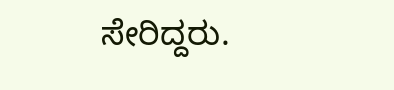ಸೇರಿದ್ದರು.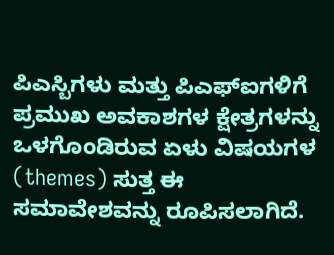ಪಿಎಸ್ಬಿಗಳು ಮತ್ತು ಪಿಎಫ್ಐಗಳಿಗೆ ಪ್ರಮುಖ ಅವಕಾಶಗಳ ಕ್ಷೇತ್ರಗಳನ್ನು ಒಳಗೊಂಡಿರುವ ಏಳು ವಿಷಯಗಳ (themes) ಸುತ್ತ ಈ ಸಮಾವೇಶವನ್ನು ರೂಪಿಸಲಾಗಿದೆ.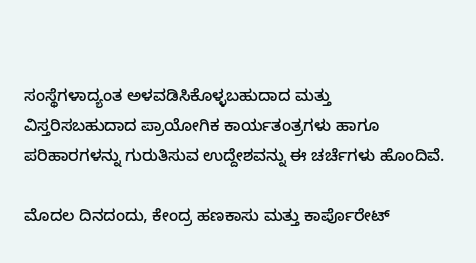ಸಂಸ್ಥೆಗಳಾದ್ಯಂತ ಅಳವಡಿಸಿಕೊಳ್ಳಬಹುದಾದ ಮತ್ತು ವಿಸ್ತರಿಸಬಹುದಾದ ಪ್ರಾಯೋಗಿಕ ಕಾರ್ಯತಂತ್ರಗಳು ಹಾಗೂ ಪರಿಹಾರಗಳನ್ನು ಗುರುತಿಸುವ ಉದ್ದೇಶವನ್ನು ಈ ಚರ್ಚೆಗಳು ಹೊಂದಿವೆ.

ಮೊದಲ ದಿನದಂದು, ಕೇಂದ್ರ ಹಣಕಾಸು ಮತ್ತು ಕಾರ್ಪೊರೇಟ್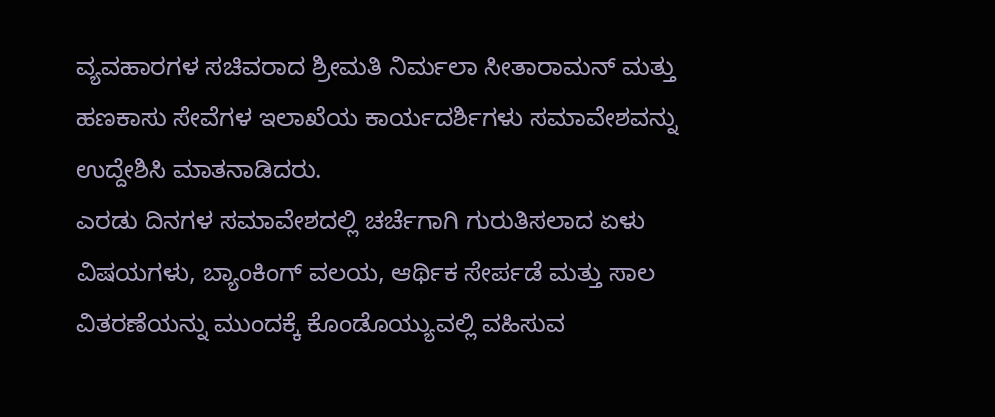ವ್ಯವಹಾರಗಳ ಸಚಿವರಾದ ಶ್ರೀಮತಿ ನಿರ್ಮಲಾ ಸೀತಾರಾಮನ್ ಮತ್ತು ಹಣಕಾಸು ಸೇವೆಗಳ ಇಲಾಖೆಯ ಕಾರ್ಯದರ್ಶಿಗಳು ಸಮಾವೇಶವನ್ನು ಉದ್ದೇಶಿಸಿ ಮಾತನಾಡಿದರು.
ಎರಡು ದಿನಗಳ ಸಮಾವೇಶದಲ್ಲಿ ಚರ್ಚೆಗಾಗಿ ಗುರುತಿಸಲಾದ ಏಳು ವಿಷಯಗಳು, ಬ್ಯಾಂಕಿಂಗ್ ವಲಯ, ಆರ್ಥಿಕ ಸೇರ್ಪಡೆ ಮತ್ತು ಸಾಲ ವಿತರಣೆಯನ್ನು ಮುಂದಕ್ಕೆ ಕೊಂಡೊಯ್ಯುವಲ್ಲಿ ವಹಿಸುವ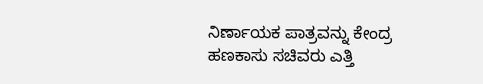ನಿರ್ಣಾಯಕ ಪಾತ್ರವನ್ನು ಕೇಂದ್ರ ಹಣಕಾಸು ಸಚಿವರು ಎತ್ತಿ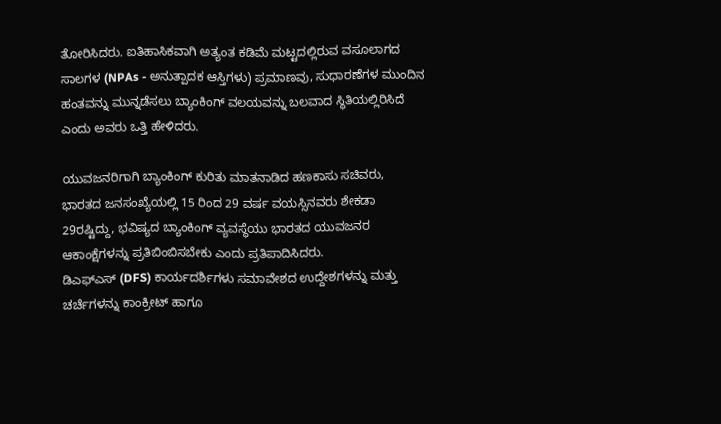ತೋರಿಸಿದರು. ಐತಿಹಾಸಿಕವಾಗಿ ಅತ್ಯಂತ ಕಡಿಮೆ ಮಟ್ಟದಲ್ಲಿರುವ ವಸೂಲಾಗದ ಸಾಲಗಳ (NPAs - ಅನುತ್ಪಾದಕ ಆಸ್ತಿಗಳು) ಪ್ರಮಾಣವು, ಸುಧಾರಣೆಗಳ ಮುಂದಿನ ಹಂತವನ್ನು ಮುನ್ನಡೆಸಲು ಬ್ಯಾಂಕಿಂಗ್ ವಲಯವನ್ನು ಬಲವಾದ ಸ್ಥಿತಿಯಲ್ಲಿರಿಸಿದೆ ಎಂದು ಅವರು ಒತ್ತಿ ಹೇಳಿದರು.

ಯುವಜನರಿಗಾಗಿ ಬ್ಯಾಂಕಿಂಗ್ ಕುರಿತು ಮಾತನಾಡಿದ ಹಣಕಾಸು ಸಚಿವರು, ಭಾರತದ ಜನಸಂಖ್ಯೆಯಲ್ಲಿ 15 ರಿಂದ 29 ವರ್ಷ ವಯಸ್ಸಿನವರು ಶೇಕಡಾ 29ರಷ್ಟಿದ್ದು, ಭವಿಷ್ಯದ ಬ್ಯಾಂಕಿಂಗ್ ವ್ಯವಸ್ಥೆಯು ಭಾರತದ ಯುವಜನರ ಆಕಾಂಕ್ಷೆಗಳನ್ನು ಪ್ರತಿಬಿಂಬಿಸಬೇಕು ಎಂದು ಪ್ರತಿಪಾದಿಸಿದರು.
ಡಿಎಫ್ಎಸ್ (DFS) ಕಾರ್ಯದರ್ಶಿಗಳು ಸಮಾವೇಶದ ಉದ್ದೇಶಗಳನ್ನು ಮತ್ತು ಚರ್ಚೆಗಳನ್ನು ಕಾಂಕ್ರೀಟ್ ಹಾಗೂ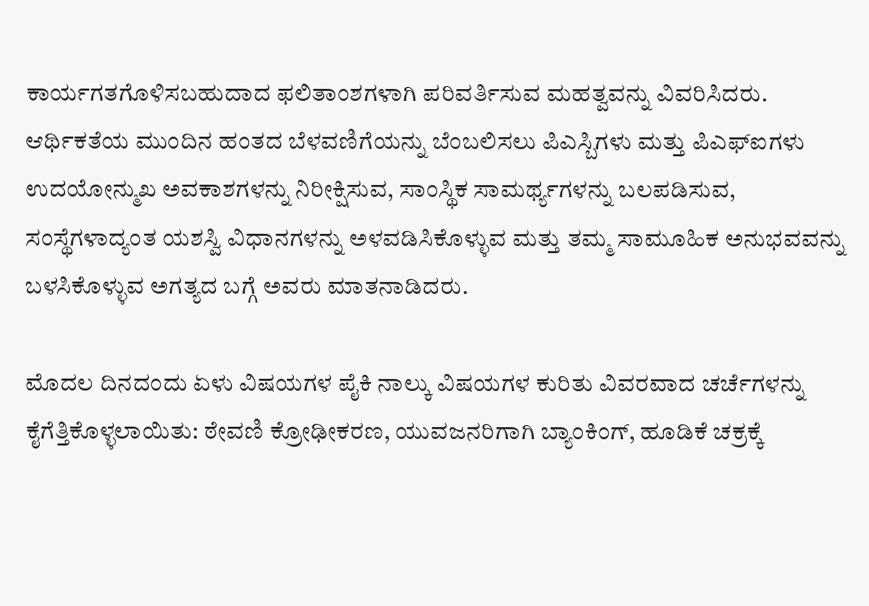ಕಾರ್ಯಗತಗೊಳಿಸಬಹುದಾದ ಫಲಿತಾಂಶಗಳಾಗಿ ಪರಿವರ್ತಿಸುವ ಮಹತ್ವವನ್ನು ವಿವರಿಸಿದರು. ಆರ್ಥಿಕತೆಯ ಮುಂದಿನ ಹಂತದ ಬೆಳವಣಿಗೆಯನ್ನು ಬೆಂಬಲಿಸಲು ಪಿಎಸ್ಬಿಗಳು ಮತ್ತು ಪಿಎಫ್ಐಗಳು ಉದಯೋನ್ಮುಖ ಅವಕಾಶಗಳನ್ನು ನಿರೀಕ್ಷಿಸುವ, ಸಾಂಸ್ಥಿಕ ಸಾಮರ್ಥ್ಯಗಳನ್ನು ಬಲಪಡಿಸುವ, ಸಂಸ್ಥೆಗಳಾದ್ಯಂತ ಯಶಸ್ವಿ ವಿಧಾನಗಳನ್ನು ಅಳವಡಿಸಿಕೊಳ್ಳುವ ಮತ್ತು ತಮ್ಮ ಸಾಮೂಹಿಕ ಅನುಭವವನ್ನು ಬಳಸಿಕೊಳ್ಳುವ ಅಗತ್ಯದ ಬಗ್ಗೆ ಅವರು ಮಾತನಾಡಿದರು.

ಮೊದಲ ದಿನದಂದು ಏಳು ವಿಷಯಗಳ ಪೈಕಿ ನಾಲ್ಕು ವಿಷಯಗಳ ಕುರಿತು ವಿವರವಾದ ಚರ್ಚೆಗಳನ್ನು ಕೈಗೆತ್ತಿಕೊಳ್ಳಲಾಯಿತು: ಠೇವಣಿ ಕ್ರೋಢೀಕರಣ, ಯುವಜನರಿಗಾಗಿ ಬ್ಯಾಂಕಿಂಗ್, ಹೂಡಿಕೆ ಚಕ್ರಕ್ಕೆ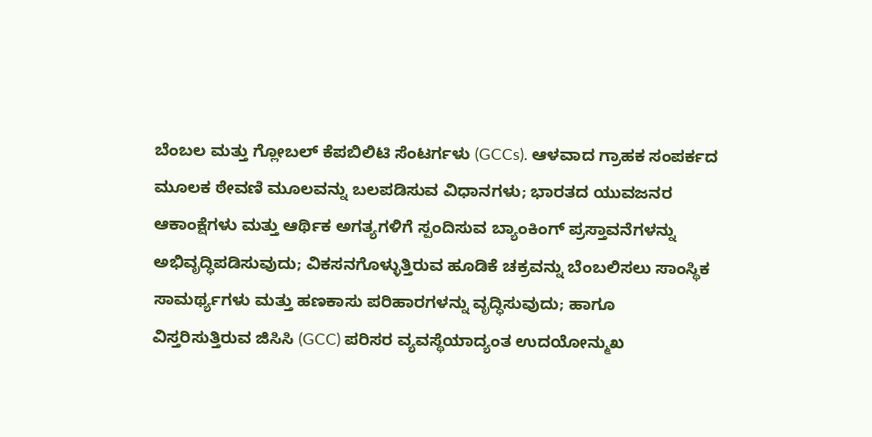ಬೆಂಬಲ ಮತ್ತು ಗ್ಲೋಬಲ್ ಕೆಪಬಿಲಿಟಿ ಸೆಂಟರ್ಗಳು (GCCs). ಆಳವಾದ ಗ್ರಾಹಕ ಸಂಪರ್ಕದ ಮೂಲಕ ಠೇವಣಿ ಮೂಲವನ್ನು ಬಲಪಡಿಸುವ ವಿಧಾನಗಳು; ಭಾರತದ ಯುವಜನರ ಆಕಾಂಕ್ಷೆಗಳು ಮತ್ತು ಆರ್ಥಿಕ ಅಗತ್ಯಗಳಿಗೆ ಸ್ಪಂದಿಸುವ ಬ್ಯಾಂಕಿಂಗ್ ಪ್ರಸ್ತಾವನೆಗಳನ್ನು ಅಭಿವೃದ್ಧಿಪಡಿಸುವುದು; ವಿಕಸನಗೊಳ್ಳುತ್ತಿರುವ ಹೂಡಿಕೆ ಚಕ್ರವನ್ನು ಬೆಂಬಲಿಸಲು ಸಾಂಸ್ಥಿಕ ಸಾಮರ್ಥ್ಯಗಳು ಮತ್ತು ಹಣಕಾಸು ಪರಿಹಾರಗಳನ್ನು ವೃದ್ಧಿಸುವುದು; ಹಾಗೂ ವಿಸ್ತರಿಸುತ್ತಿರುವ ಜಿಸಿಸಿ (GCC) ಪರಿಸರ ವ್ಯವಸ್ಥೆಯಾದ್ಯಂತ ಉದಯೋನ್ಮುಖ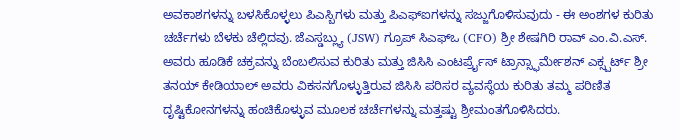ಅವಕಾಶಗಳನ್ನು ಬಳಸಿಕೊಳ್ಳಲು ಪಿಎಸ್ಬಿಗಳು ಮತ್ತು ಪಿಎಫ್ಐಗಳನ್ನು ಸಜ್ಜುಗೊಳಿಸುವುದು - ಈ ಅಂಶಗಳ ಕುರಿತು ಚರ್ಚೆಗಳು ಬೆಳಕು ಚೆಲ್ಲಿದವು. ಜೆಎಸ್ಡಬ್ಲ್ಯು (JSW) ಗ್ರೂಪ್ ಸಿಎಫ್ಒ (CFO) ಶ್ರೀ ಶೇಷಗಿರಿ ರಾವ್ ಎಂ.ವಿ.ಎಸ್. ಅವರು ಹೂಡಿಕೆ ಚಕ್ರವನ್ನು ಬೆಂಬಲಿಸುವ ಕುರಿತು ಮತ್ತು ಜಿಸಿಸಿ ಎಂಟರ್ಪ್ರೈಸ್ ಟ್ರಾನ್ಸ್ಫಾರ್ಮೇಶನ್ ಎಕ್ಸ್ಪರ್ಟ್ ಶ್ರೀ ತನಯ್ ಕೇಡಿಯಾಲ್ ಅವರು ವಿಕಸನಗೊಳ್ಳುತ್ತಿರುವ ಜಿಸಿಸಿ ಪರಿಸರ ವ್ಯವಸ್ಥೆಯ ಕುರಿತು ತಮ್ಮ ಪರಿಣಿತ ದೃಷ್ಟಿಕೋನಗಳನ್ನು ಹಂಚಿಕೊಳ್ಳುವ ಮೂಲಕ ಚರ್ಚೆಗಳನ್ನು ಮತ್ತಷ್ಟು ಶ್ರೀಮಂತಗೊಳಿಸಿದರು.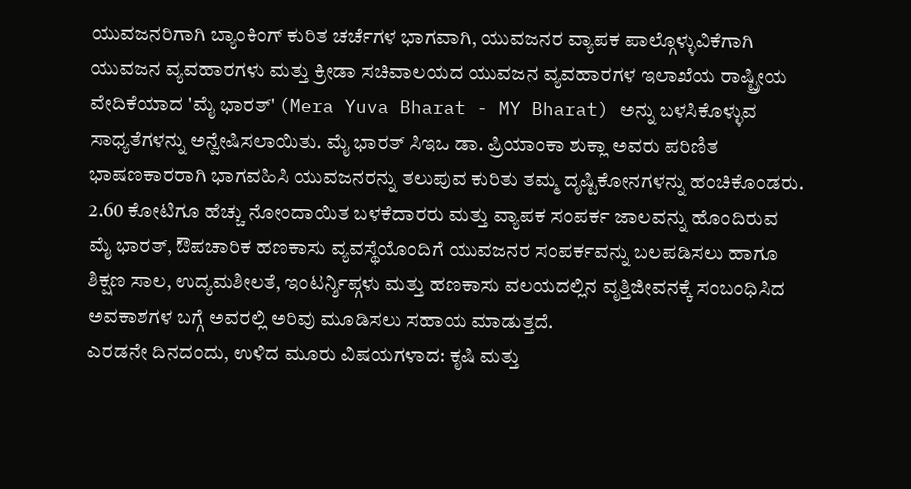ಯುವಜನರಿಗಾಗಿ ಬ್ಯಾಂಕಿಂಗ್ ಕುರಿತ ಚರ್ಚೆಗಳ ಭಾಗವಾಗಿ, ಯುವಜನರ ವ್ಯಾಪಕ ಪಾಲ್ಗೊಳ್ಳುವಿಕೆಗಾಗಿ ಯುವಜನ ವ್ಯವಹಾರಗಳು ಮತ್ತು ಕ್ರೀಡಾ ಸಚಿವಾಲಯದ ಯುವಜನ ವ್ಯವಹಾರಗಳ ಇಲಾಖೆಯ ರಾಷ್ಟ್ರೀಯ ವೇದಿಕೆಯಾದ 'ಮೈ ಭಾರತ್' (Mera Yuva Bharat - MY Bharat) ಅನ್ನು ಬಳಸಿಕೊಳ್ಳುವ ಸಾಧ್ಯತೆಗಳನ್ನು ಅನ್ವೇಷಿಸಲಾಯಿತು. ಮೈ ಭಾರತ್ ಸಿಇಒ ಡಾ. ಪ್ರಿಯಾಂಕಾ ಶುಕ್ಲಾ ಅವರು ಪರಿಣಿತ ಭಾಷಣಕಾರರಾಗಿ ಭಾಗವಹಿಸಿ ಯುವಜನರನ್ನು ತಲುಪುವ ಕುರಿತು ತಮ್ಮ ದೃಷ್ಟಿಕೋನಗಳನ್ನು ಹಂಚಿಕೊಂಡರು. 2.60 ಕೋಟಿಗೂ ಹೆಚ್ಚು ನೋಂದಾಯಿತ ಬಳಕೆದಾರರು ಮತ್ತು ವ್ಯಾಪಕ ಸಂಪರ್ಕ ಜಾಲವನ್ನು ಹೊಂದಿರುವ ಮೈ ಭಾರತ್, ಔಪಚಾರಿಕ ಹಣಕಾಸು ವ್ಯವಸ್ಥೆಯೊಂದಿಗೆ ಯುವಜನರ ಸಂಪರ್ಕವನ್ನು ಬಲಪಡಿಸಲು ಹಾಗೂ ಶಿಕ್ಷಣ ಸಾಲ, ಉದ್ಯಮಶೀಲತೆ, ಇಂಟರ್ನ್ಶಿಪ್ಗಳು ಮತ್ತು ಹಣಕಾಸು ವಲಯದಲ್ಲಿನ ವೃತ್ತಿಜೀವನಕ್ಕೆ ಸಂಬಂಧಿಸಿದ ಅವಕಾಶಗಳ ಬಗ್ಗೆ ಅವರಲ್ಲಿ ಅರಿವು ಮೂಡಿಸಲು ಸಹಾಯ ಮಾಡುತ್ತದೆ.
ಎರಡನೇ ದಿನದಂದು, ಉಳಿದ ಮೂರು ವಿಷಯಗಳಾದ: ಕೃಷಿ ಮತ್ತು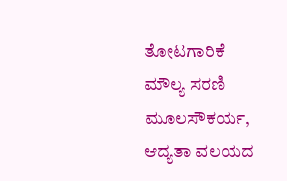ತೋಟಗಾರಿಕೆ ಮೌಲ್ಯ ಸರಣಿ ಮೂಲಸೌಕರ್ಯ, ಆದ್ಯತಾ ವಲಯದ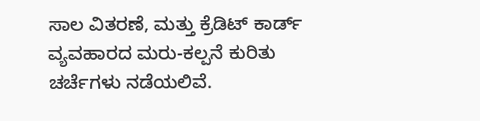ಸಾಲ ವಿತರಣೆ, ಮತ್ತು ಕ್ರೆಡಿಟ್ ಕಾರ್ಡ್ ವ್ಯವಹಾರದ ಮರು-ಕಲ್ಪನೆ ಕುರಿತು ಚರ್ಚೆಗಳು ನಡೆಯಲಿವೆ.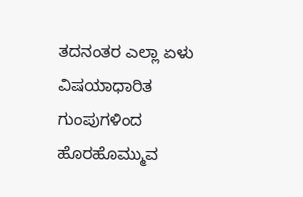ತದನಂತರ ಎಲ್ಲಾ ಏಳು ವಿಷಯಾಧಾರಿತ ಗುಂಪುಗಳಿಂದ ಹೊರಹೊಮ್ಮುವ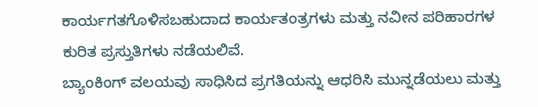ಕಾರ್ಯಗತಗೊಳಿಸಬಹುದಾದ ಕಾರ್ಯತಂತ್ರಗಳು ಮತ್ತು ನವೀನ ಪರಿಹಾರಗಳ ಕುರಿತ ಪ್ರಸ್ತುತಿಗಳು ನಡೆಯಲಿವೆ.
ಬ್ಯಾಂಕಿಂಗ್ ವಲಯವು ಸಾಧಿಸಿದ ಪ್ರಗತಿಯನ್ನು ಆಧರಿಸಿ ಮುನ್ನಡೆಯಲು ಮತ್ತು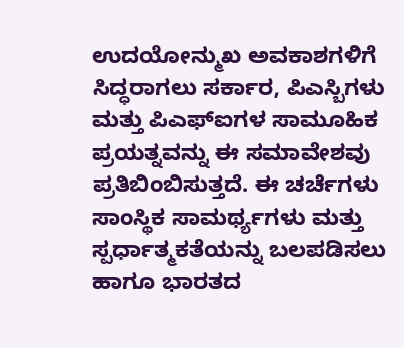ಉದಯೋನ್ಮುಖ ಅವಕಾಶಗಳಿಗೆ ಸಿದ್ಧರಾಗಲು ಸರ್ಕಾರ, ಪಿಎಸ್ಬಿಗಳು ಮತ್ತು ಪಿಎಫ್ಐಗಳ ಸಾಮೂಹಿಕ ಪ್ರಯತ್ನವನ್ನು ಈ ಸಮಾವೇಶವು ಪ್ರತಿಬಿಂಬಿಸುತ್ತದೆ. ಈ ಚರ್ಚೆಗಳು ಸಾಂಸ್ಥಿಕ ಸಾಮರ್ಥ್ಯಗಳು ಮತ್ತು ಸ್ಪರ್ಧಾತ್ಮಕತೆಯನ್ನು ಬಲಪಡಿಸಲು ಹಾಗೂ ಭಾರತದ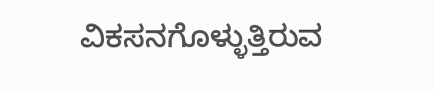ವಿಕಸನಗೊಳ್ಳುತ್ತಿರುವ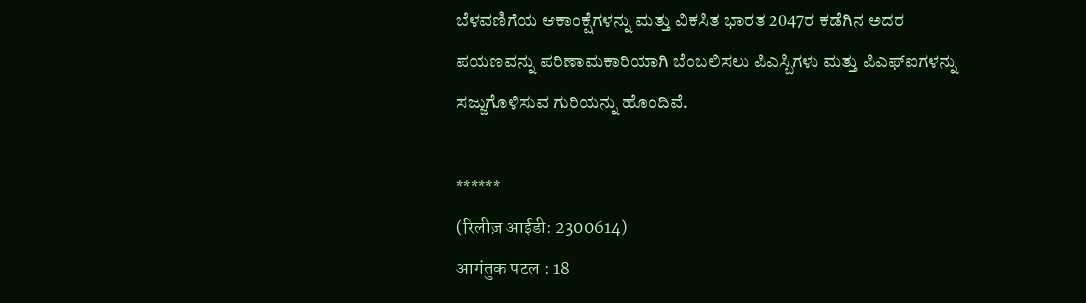ಬೆಳವಣಿಗೆಯ ಆಕಾಂಕ್ಷೆಗಳನ್ನು ಮತ್ತು ವಿಕಸಿತ ಭಾರತ 2047ರ ಕಡೆಗಿನ ಅದರ ಪಯಣವನ್ನು ಪರಿಣಾಮಕಾರಿಯಾಗಿ ಬೆಂಬಲಿಸಲು ಪಿಎಸ್ಬಿಗಳು ಮತ್ತು ಪಿಎಫ್ಐಗಳನ್ನು ಸಜ್ಜುಗೊಳಿಸುವ ಗುರಿಯನ್ನು ಹೊಂದಿವೆ.

******
(रिलीज़ आईडी: 2300614)
आगंतुक पटल : 18